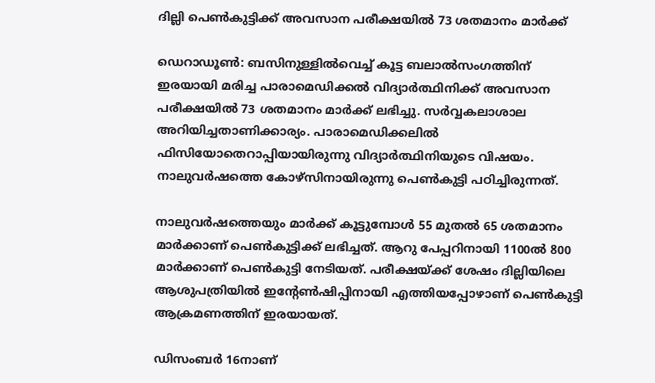ദില്ലി പെണ്‍കുട്ടിക്ക് അവസാന പരീക്ഷയില്‍ 73 ശതമാനം മാര്‍ക്ക്

ഡെറാഡൂണ്‍: ബസിനുള്ളില്‍വെച്ച് കൂട്ട ബലാല്‍സംഗത്തിന് ഇരയായി മരിച്ച പാരാമെഡിക്കല്‍ വിദ്യാര്‍ത്ഥിനിക്ക് അവസാന പരീക്ഷയില്‍ 73 ശതമാനം മാര്‍ക്ക് ലഭിച്ചു. സര്‍വ്വകലാശാല അറിയിച്ചതാണിക്കാര്യം. പാരാമെ‍ഡിക്കലില്‍ ഫിസിയോതെറാപ്പിയായിരുന്നു വിദ്യാര്‍ത്ഥിനിയുടെ വിഷയം. നാലുവര്‍ഷത്തെ കോഴ്സിനായിരുന്നു പെണ്‍കുട്ടി പഠിച്ചിരുന്നത്.

നാലുവര്‍ഷത്തെയും മാര്‍ക്ക് കൂട്ടുമ്പോള്‍ 55 മുതല്‍ 65 ശതമാനം മാര്‍ക്കാണ് പെണ്‍കുട്ടിക്ക് ലഭിച്ചത്. ആറു പേപ്പറിനായി 1100ല്‍ 800 മാര്‍ക്കാണ് പെണ്‍കുട്ടി നേടിയത്. പരീക്ഷയ്ക്ക് ശേഷം ദില്ലിയിലെ ആശുപത്രിയില്‍ ഇന്‍റേണ്‍ഷിപ്പിനായി എത്തിയപ്പോഴാണ് പെണ്‍കുട്ടി ആക്രമണത്തിന് ഇരയായത്.

ഡിസംബര്‍ 16നാണ്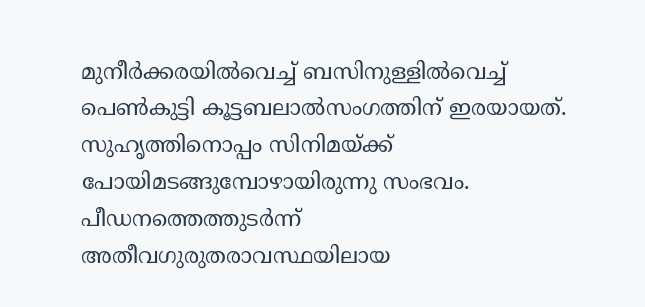മുനീര്‍ക്കരയില്‍വെച്ച് ബസിനുള്ളില്‍വെച്ച് പെണ്‍കുട്ടി കൂട്ടബലാല്‍സംഗത്തിന് ഇരയായത്. സുഹൃത്തിനൊപ്പം സിനിമയ്ക്ക് പോയിമടങ്ങുമ്പോഴായിരുന്നു സംഭവം. പീ‍ഡനത്തെത്തുടര്‍ന്ന് അതീവഗുരുതരാവസ്ഥയിലായ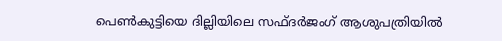പെണ്‍കുട്ടിയെ ദില്ലിയിലെ സഫ്ദര്‍ജംഗ് ആശുപത്രിയില്‍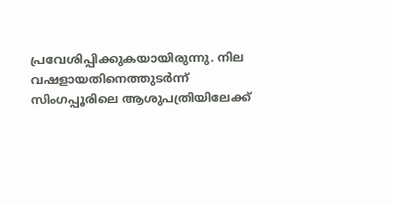പ്രവേശിപ്പിക്കുകയായിരുന്നു. നില വഷളായതിനെത്തുടര്‍ന്ന് സിംഗപ്പൂരിലെ ആശുപത്രിയിലേക്ക്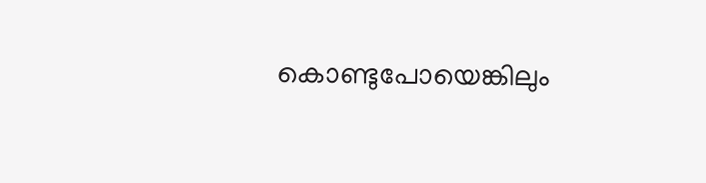കൊണ്ടുപോയെങ്കിലും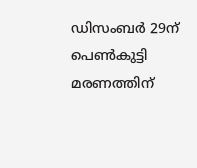ഡിസംബര്‍ 29ന് പെണ്‍കുട്ടി മരണത്തിന്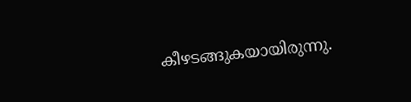കീഴടങ്ങുകയായിരുന്നു.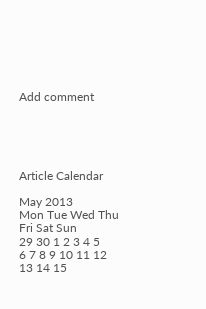Add comment





Article Calendar

May 2013
Mon Tue Wed Thu Fri Sat Sun
29 30 1 2 3 4 5
6 7 8 9 10 11 12
13 14 15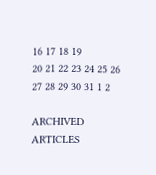16 17 18 19
20 21 22 23 24 25 26
27 28 29 30 31 1 2

ARCHIVED ARTICLES